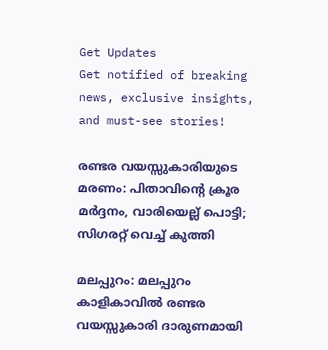Get Updates
Get notified of breaking news, exclusive insights, and must-see stories!

രണ്ടര വയസ്സുകാരിയുടെ മരണം: പിതാവിന്റെ ക്രൂര മർദ്ദനം, വാരിയെല്ല് പൊട്ടി; സിഗരറ്റ് വെച്ച് കുത്തി

മലപ്പുറം: മലപ്പുറം കാളികാവില്‍ രണ്ടര വയസ്സുകാരി ദാരുണമായി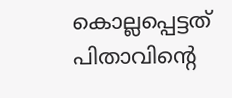കൊല്ലപ്പെട്ടത് പിതാവിന്റെ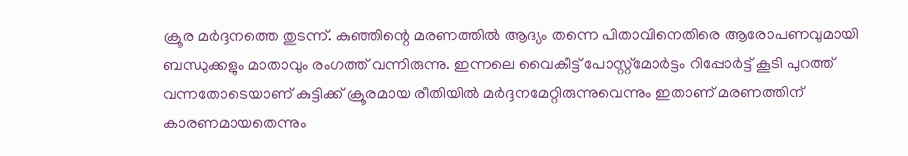ക്രൂര മർദ്ദനത്തെ തുടന്ന്. കുഞ്ഞിന്റെ മരണത്തില്‍ ആദ്യം തന്നെ പിതാവിനെതിരെ ആരോപണവുമായി ബന്ധുക്കളും മാതാവും രംഗത്ത് വന്നിരുന്നു. ഇന്നലെ വൈകീട്ട് പോസ്റ്റ്മോർട്ടം റിപ്പോർട്ട് കൂടി പുറത്ത് വന്നതോടെയാണ് കുട്ടിക്ക് ക്രൂരമായ രീതിയില്‍ മർദ്ദനമേറ്റിരുന്നുവെന്നും ഇതാണ് മരണത്തിന് കാരണമായതെന്നും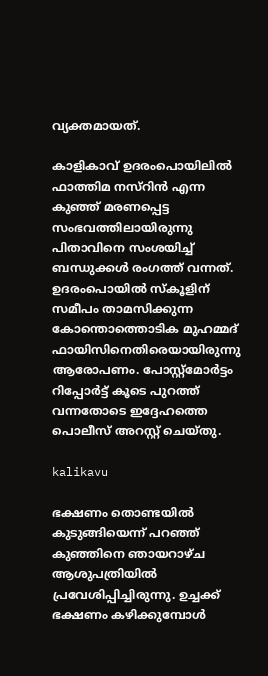വ്യക്തമായത്.

കാളികാവ് ഉദരംപൊയിലില്‍ ഫാത്തിമ നസ്റിന്‍ എന്ന കുഞ്ഞ് മരണപ്പെട്ട സംഭവത്തിലായിരുന്നു പിതാവിനെ സംശയിച്ച് ബന്ധുക്കള്‍ രംഗത്ത് വന്നത്. ഉദരംപൊയിൽ സ്കൂളിന് സമീപം താമസിക്കുന്ന കോന്തൊത്തൊടിക മുഹമ്മദ് ഫായിസിനെതിരെയായിരുന്നു ആരോപണം. പോസ്റ്റ്മോർട്ടം റിപ്പോർട്ട് കൂടെ പുറത്ത് വന്നതോടെ ഇദ്ദേഹത്തെ പൊലീസ് അറസ്റ്റ് ചെയ്തു.

kalikavu

ഭക്ഷണം തൊണ്ടയിൽ കുടുങ്ങിയെന്ന് പറഞ്ഞ് കുഞ്ഞിനെ ഞായറാഴ്ച ആശുപത്രിയിൽ പ്രവേശിപ്പിച്ചിരുന്നു. ഉച്ചക്ക് ഭക്ഷണം കഴിക്കുമ്പോൾ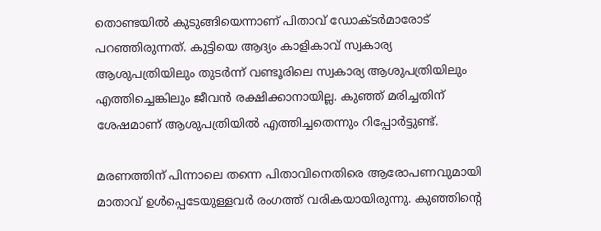തൊണ്ടയിൽ കുടുങ്ങിയെന്നാണ് പിതാവ് ഡോക്ടർമാരോട് പറഞ്ഞിരുന്നത്. കുട്ടിയെ ആദ്യം കാളികാവ് സ്വകാര്യ ആശുപത്രിയിലും തുടർന്ന് വണ്ടൂരിലെ സ്വകാര്യ ആശുപത്രിയിലും എത്തിച്ചെങ്കിലും ജീവൻ രക്ഷിക്കാനായില്ല. കുഞ്ഞ്‌ മരിച്ചതിന് ശേഷമാണ് ആശുപത്രിയിൽ എത്തിച്ചതെന്നും റിപ്പോർട്ടുണ്ട്.

മരണത്തിന് പിന്നാലെ തന്നെ പിതാവിനെതിരെ ആരോപണവുമായി മാതാവ് ഉള്‍പ്പെടേയുള്ളവർ രംഗത്ത് വരികയായിരുന്നു. കുഞ്ഞിന്റെ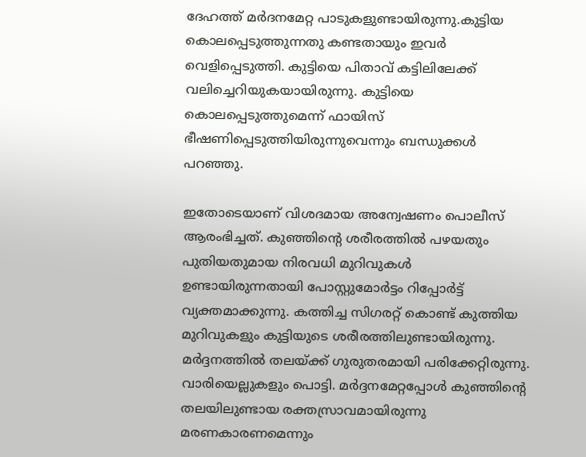ദേഹത്ത് മർദനമേറ്റ പാടുകളുണ്ടായിരുന്നു.കുട്ടിയ കൊലപ്പെടുത്തുന്നതു കണ്ടതായും ഇവർ വെളിപ്പെടുത്തി. കുട്ടിയെ പിതാവ് കട്ടിലിലേക്ക് വലിച്ചെറിയുകയായിരുന്നു. കുട്ടിയെ കൊലപ്പെടുത്തുമെന്ന് ഫായിസ് ഭീഷണിപ്പെടുത്തിയിരുന്നുവെന്നും ബന്ധുക്കള്‍ പറഞ്ഞു.

ഇതോടെയാണ് വിശദമായ അന്വേഷണം പൊലീസ് ആരംഭിച്ചത്. കുഞ്ഞിന്റെ ശരീരത്തിൽ പഴയതും പുതിയതുമായ നിരവധി മുറിവുകൾ ഉണ്ടായിരുന്നതായി പോസ്റ്റുമോർട്ടം റിപ്പോർട്ട് വ്യക്തമാക്കുന്നു. കത്തിച്ച സിഗരറ്റ് കൊണ്ട് കുത്തിയ മുറിവുകളും കുട്ടിയുടെ ശരീരത്തിലുണ്ടായിരുന്നു. മർദ്ദനത്തിൽ തലയ്ക്ക് ഗുരുതരമായി പരിക്കേറ്റിരുന്നു. വാരിയെല്ലുകളും പൊട്ടി. മർദ്ദനമേറ്റപ്പോൾ കുഞ്ഞിന്റെ തലയിലുണ്ടായ രക്തസ്രാവമായിരുന്നു മരണകാരണമെന്നും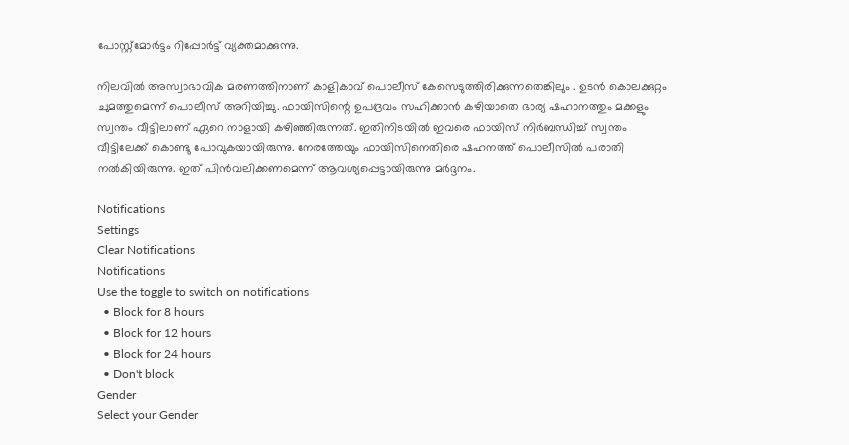പോസ്റ്റ്മോർട്ടം റിപ്പോർട്ട് വ്യക്തമാക്കുന്നു.

നിലവില്‍ അസ്വാഭാവിക മരണത്തിനാണ് കാളികാവ് പൊലീസ് കേസെടുത്തിരിക്കുന്നതെങ്കിലും . ഉടന്‍ കൊലക്കുറ്റം ചുമത്തുമെന്ന് പൊലീസ് അറിയിച്ചു. ഫായിസിന്റെ ഉപദ്രവം സഹിക്കാന്‍ കഴിയാതെ ഭാര്യ ഷഹാനത്തും മക്കളും സ്വന്തം വീട്ടിലാണ് ഏറെ നാളായി കഴിഞ്ഞിരുന്നത്. ഇതിനിടയില്‍ ഇവരെ ഫായിസ് നിര്‍ബന്ധിച്ച് സ്വന്തം വീട്ടിലേക്ക് കൊണ്ടു പോവുകയായിരുന്നു. നേരത്തേയും ഫായിസിനെതിരെ ഷഹനത്ത് പൊലീസില്‍ പരാതി നല്‍കിയിരുന്നു. ഇത് പിന്‍വലിക്കണമെന്ന് ആവശ്യപ്പെട്ടായിരുന്നു മർദ്ദനം.

Notifications
Settings
Clear Notifications
Notifications
Use the toggle to switch on notifications
  • Block for 8 hours
  • Block for 12 hours
  • Block for 24 hours
  • Don't block
Gender
Select your Gender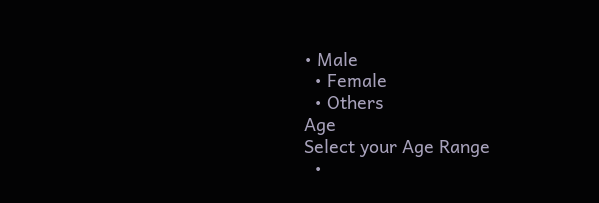• Male
  • Female
  • Others
Age
Select your Age Range
  •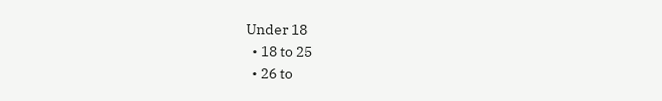Under 18
  • 18 to 25
  • 26 to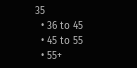35
  • 36 to 45
  • 45 to 55
  • 55+